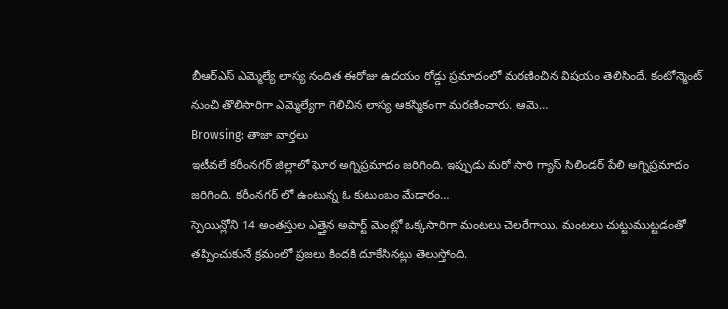బీఆర్ఎస్ ఎమ్మెల్యే లాస్య నందిత ఈరోజు ఉదయం రోడ్డు ప్రమాదంలో మరణించిన విషయం తెలిసిందే. కంటోన్మెంట్ నుంచి తొలిసారిగా ఎమ్మెల్యేగా గెలిచిన లాస్య ఆకస్మికంగా మరణించారు. ఆమె…
Browsing: తాజా వార్తలు
ఇటీవలే కరీంనగర్ జిల్లాలో ఘోర అగ్నిప్రమాదం జరిగింది. ఇప్పుడు మరో సారి గ్యాస్ సిలిండర్ పేలి అగ్నిప్రమాదం జరిగింది. కరీంనగర్ లో ఉంటున్న ఓ కుటుంబం మేడారం…
స్పెయిన్లోని 14 అంతస్తుల ఎత్తైన అపార్ట్ మెంట్లో ఒక్కసారిగా మంటలు చెలరేగాయి. మంటలు చుట్టుముట్టడంతో తప్పించుకునే క్రమంలో ప్రజలు కిందకి దూకేసినట్లు తెలుస్తోంది.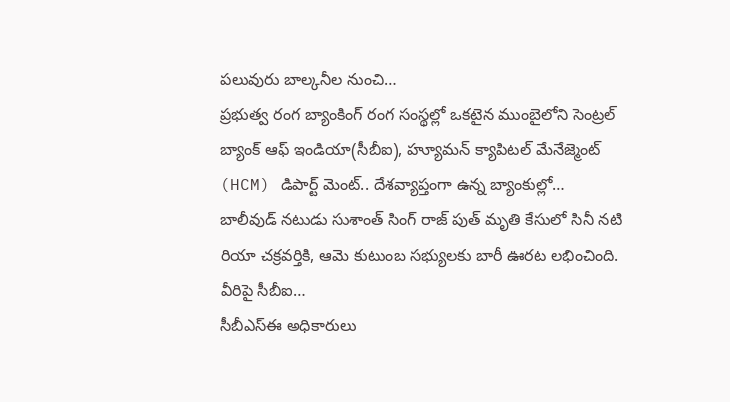పలువురు బాల్కనీల నుంచి…
ప్రభుత్వ రంగ బ్యాంకింగ్ రంగ సంస్థల్లో ఒకటైన ముంబైలోని సెంట్రల్ బ్యాంక్ ఆఫ్ ఇండియా(సీబీఐ), హ్యూమన్ క్యాపిటల్ మేనేజ్మెంట్ (HCM) డిపార్ట్ మెంట్.. దేశవ్యాప్తంగా ఉన్న బ్యాంకుల్లో…
బాలీవుడ్ నటుడు సుశాంత్ సింగ్ రాజ్ పుత్ మృతి కేసులో సినీ నటి రియా చక్రవర్తికి, ఆమె కుటుంబ సభ్యులకు బారీ ఊరట లభించింది. వీరిపై సీబీఐ…
సీబీఎస్ఈ అధికారులు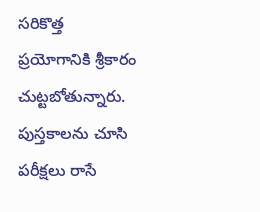సరికొత్త ప్రయోగానికి శ్రీకారం చుట్టబోతున్నారు. పుస్తకాలను చూసి పరీక్షలు రాసే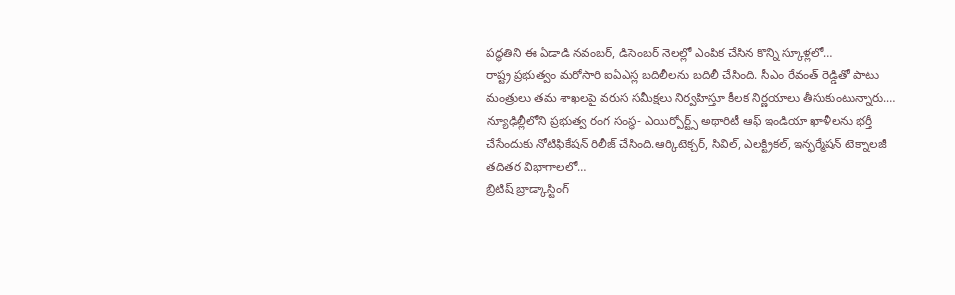పద్ధతిని ఈ ఏడాడి నవంబర్, డిసెంబర్ నెలల్లో ఎంపిక చేసిన కొన్ని స్కూళ్లలో…
రాష్ట్ర ప్రభుత్వం మరోసారి ఐఏఎస్ల బదిలీలను బదిలీ చేసింది. సీఎం రేవంత్ రెడ్డితో పాటు మంత్రులు తమ శాఖలపై వరుస సమీక్షలు నిర్వహిస్తూ కీలక నిర్ణయాలు తీసుకుంటున్నారు.…
న్యూఢిల్లీలోని ప్రభుత్వ రంగ సంస్థ- ఎయిర్పోర్ట్స్ అథారిటీ ఆఫ్ ఇండియా ఖాళీలను భర్తీ చేసేందుకు నోటిఫికేషన్ రిలీజ్ చేసింది.ఆర్కిటెక్చర్, సివిల్, ఎలక్ట్రికల్, ఇన్ఫర్మేషన్ టెక్నాలజీ తదితర విభాగాలలో…
బ్రిటిష్ బ్రాడ్కాస్టింగ్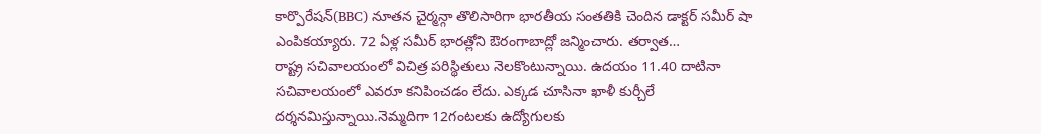కార్పొరేషన్(BBC) నూతన చైర్మన్గా తొలిసారిగా భారతీయ సంతతికి చెందిన డాక్టర్ సమీర్ షా ఎంపికయ్యారు. 72 ఏళ్ల సమీర్ భారత్లోని ఔరంగాబాద్లో జన్మించారు. తర్వాత…
రాష్ట్ర సచివాలయంలో విచిత్ర పరిస్థితులు నెలకొంటున్నాయి. ఉదయం 11.40 దాటినా సచివాలయంలో ఎవరూ కనిపించడం లేదు. ఎక్కడ చూసినా ఖాళీ కుర్చీలే దర్శనమిస్తున్నాయి.నెమ్మదిగా 12గంటలకు ఉద్యోగులకు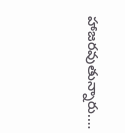హాజరవుతున్నారు.…